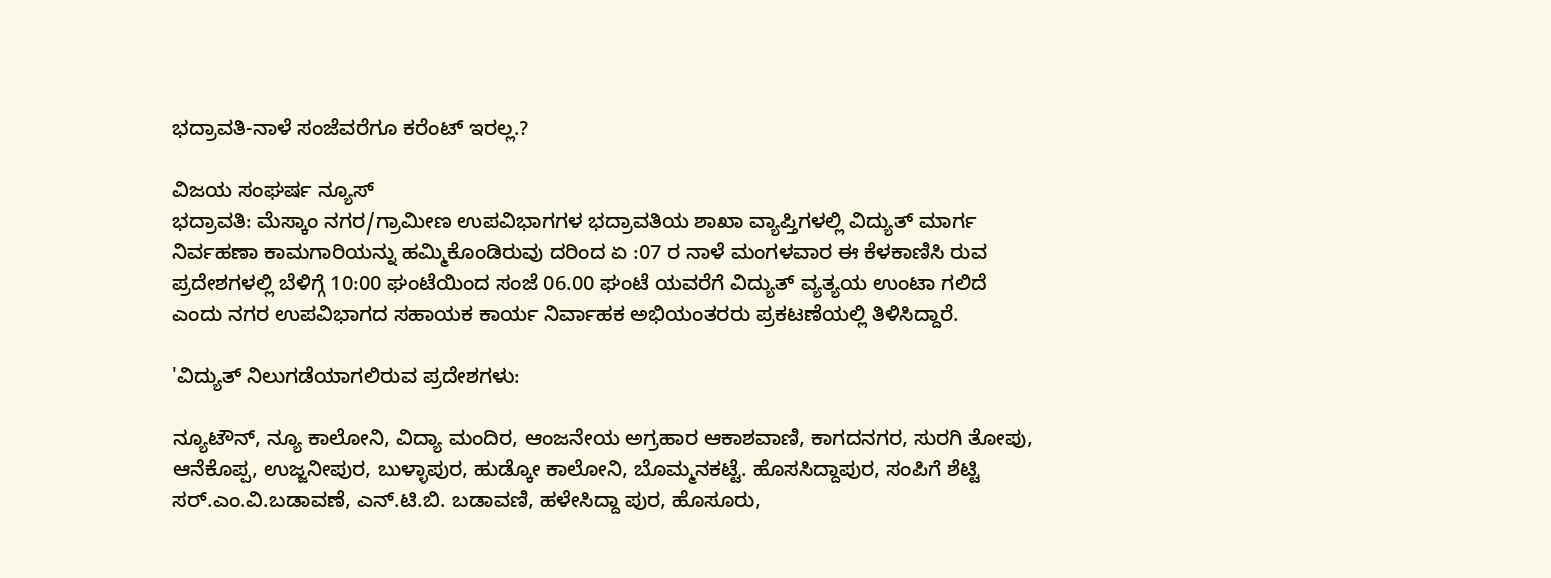ಭದ್ರಾವತಿ-ನಾಳೆ ಸಂಜೆವರೆಗೂ ಕರೆಂಟ್ ಇರಲ್ಲ.?

ವಿಜಯ ಸಂಘರ್ಷ ನ್ಯೂಸ್
ಭದ್ರಾವತಿ: ಮೆಸ್ಕಾಂ ನಗರ/ಗ್ರಾಮೀಣ ಉಪವಿಭಾಗಗಳ ಭದ್ರಾವತಿಯ ಶಾಖಾ ವ್ಯಾಪ್ತಿಗಳಲ್ಲಿ ವಿದ್ಯುತ್ ಮಾರ್ಗ ನಿರ್ವಹಣಾ ಕಾಮಗಾರಿಯನ್ನು ಹಮ್ಮಿಕೊಂಡಿರುವು ದರಿಂದ ಏ :07 ರ ನಾಳೆ ಮಂಗಳವಾರ ಈ ಕೆಳಕಾಣಿಸಿ ರುವ ಪ್ರದೇಶಗಳಲ್ಲಿ ಬೆಳಿಗ್ಗೆ 10:00 ಘಂಟೆಯಿಂದ ಸಂಜೆ 06.00 ಘಂಟೆ ಯವರೆಗೆ ವಿದ್ಯುತ್ ವ್ಯತ್ಯಯ ಉಂಟಾ ಗಲಿದೆ ಎಂದು ನಗರ ಉಪವಿಭಾಗದ ಸಹಾಯಕ ಕಾರ್ಯ ನಿರ್ವಾಹಕ ಅಭಿಯಂತರರು ಪ್ರಕಟಣೆಯಲ್ಲಿ ತಿಳಿಸಿದ್ದಾರೆ.

'ವಿದ್ಯುತ್ ನಿಲುಗಡೆಯಾಗಲಿರುವ ಪ್ರದೇಶಗಳು:

ನ್ಯೂಟೌನ್, ನ್ಯೂ ಕಾಲೋನಿ, ವಿದ್ಯಾ ಮಂದಿರ, ಆಂಜನೇಯ ಅಗ್ರಹಾರ ಆಕಾಶವಾಣಿ, ಕಾಗದನಗರ, ಸುರಗಿ ತೋಪು, ಆನೆಕೊಪ್ಪ, ಉಜ್ಜನೀಪುರ, ಬುಳ್ಳಾಪುರ, ಹುಡ್ಕೋ ಕಾಲೋನಿ, ಬೊಮ್ಮನಕಟ್ಟೆ. ಹೊಸಸಿದ್ದಾಪುರ, ಸಂಪಿಗೆ ಶೆಟ್ಟಿ ಸರ್.ಎಂ.ವಿ.ಬಡಾವಣೆ, ಎನ್.ಟಿ.ಬಿ. ಬಡಾವಣಿ, ಹಳೇಸಿದ್ದಾ ಪುರ, ಹೊಸೂರು,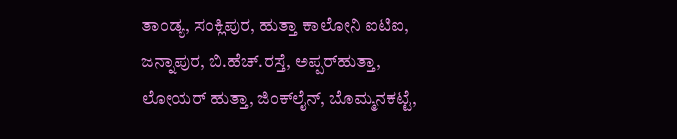ತಾಂಡ್ಯ, ಸಂಕ್ಲಿಪುರ, ಹುತ್ತಾ ಕಾಲೋನಿ ಐಟಿಐ, ಜನ್ನಾಪುರ, ಬಿ.ಹೆಚ್.ರಸ್ತೆ, ಅಪ್ಪರ್‌ಹುತ್ತಾ, ಲೋಯರ್ ಹುತ್ತಾ, ಜಿಂಕ್‌ಲೈನ್, ಬೊಮ್ಮನಕಟ್ಟೆ,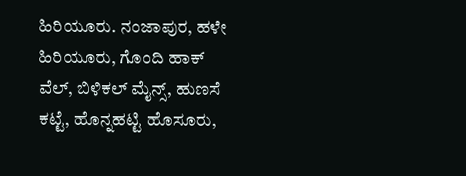ಹಿರಿಯೂರು. ನಂಜಾಪುರ, ಹಳೇ ಹಿರಿಯೂರು, ಗೊಂದಿ ಹಾಕ್ ವೆಲ್, ಬಿಳಿಕಲ್ ಮೈನ್ಸ್, ಹುಣಸೆ ಕಟ್ಟೆ, ಹೊನ್ನಹಟ್ಟಿ ಹೊಸೂರು,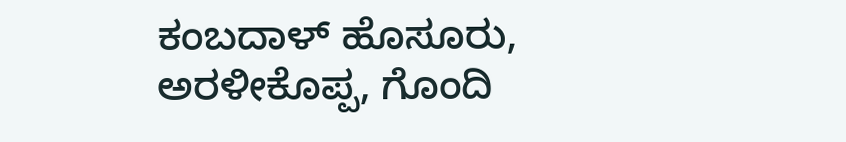ಕಂಬದಾಳ್ ಹೊಸೂರು, ಅರಳೀಕೊಪ್ಪ, ಗೊಂದಿ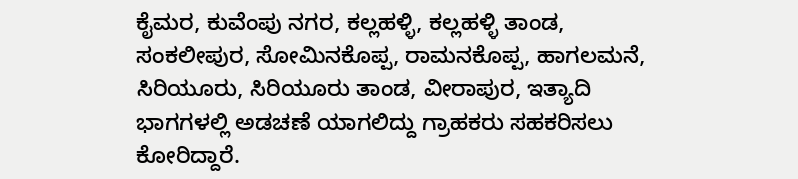ಕೈಮರ, ಕುವೆಂಪು ನಗರ, ಕಲ್ಲಹಳ್ಳಿ, ಕಲ್ಲಹಳ್ಳಿ ತಾಂಡ, ಸಂಕಲೀಪುರ, ಸೋಮಿನಕೊಪ್ಪ, ರಾಮನಕೊಪ್ಪ, ಹಾಗಲಮನೆ, ಸಿರಿಯೂರು, ಸಿರಿಯೂರು ತಾಂಡ, ವೀರಾಪುರ, ಇತ್ಯಾದಿ ಭಾಗಗಳಲ್ಲಿ ಅಡಚಣೆ ಯಾಗಲಿದ್ದು ಗ್ರಾಹಕರು ಸಹಕರಿಸಲು ಕೋರಿದ್ದಾರೆ.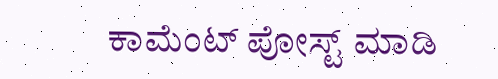ಕಾಮೆಂಟ್‌‌ ಪೋಸ್ಟ್‌ ಮಾಡಿ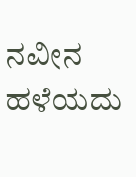ನವೀನ ಹಳೆಯದು